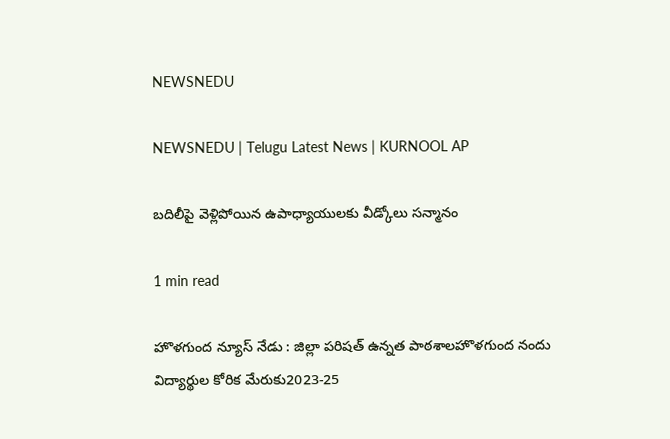NEWSNEDU

NEWSNEDU | Telugu Latest News | KURNOOL AP

బదిలీపై వెళ్లిపోయిన ఉపాధ్యాయులకు వీడ్కోలు సన్మానం

1 min read

హొళగుంద న్యూస్ నేడు : జిల్లా పరిషత్ ఉన్నత పాఠశాలహొళగుంద నందు విద్యార్థుల కోరిక మేరుకు2023-25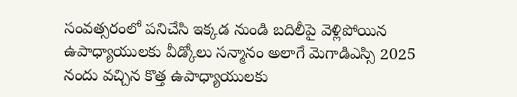సంవత్సరంలో పనిచేసి ఇక్కడ నుండి బదిలీపై వెళ్లిపోయిన ఉపాధ్యాయులకు వీడ్కోలు సన్మానం అలాగే మెగాడిఎస్సి 2025 నందు వచ్చిన కొత్త ఉపాధ్యాయులకు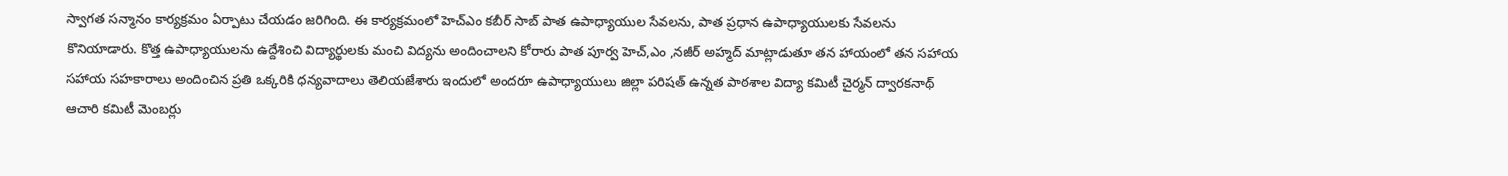స్వాగత సన్మానం కార్యక్రమం ఏర్పాటు చేయడం జరిగింది. ఈ కార్యక్రమంలో హెచ్ఎం కబీర్ సాబ్ పాత ఉపాధ్యాయుల సేవలను, పాత ప్రధాన ఉపాధ్యాయులకు సేవలను కొనియాడారు. కొత్త ఉపాధ్యాయులను ఉద్దేశించి విద్యార్థులకు మంచి విద్యను అందించాలని కోరారు పాత పూర్వ హెచ్,ఎం ,నజీర్ అహ్మద్ మాట్లాడుతూ తన హాయంలో తన సహాయ సహాయ సహకారాలు అందించిన ప్రతి ఒక్కరికి ధన్యవాదాలు తెలియజేశారు ఇందులో అందరూ ఉపాధ్యాయులు జిల్లా పరిషత్ ఉన్నత పాఠశాల విద్యా కమిటీ చైర్మన్ ద్వారకనాథ్ ఆచారి కమిటీ మెంబర్లు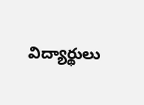విద్యార్థులు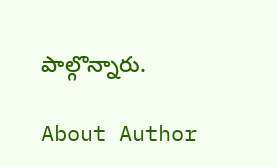పాల్గొన్నారు.

About Author